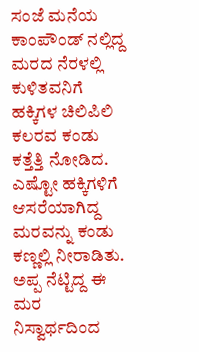ಸಂಜೆ ಮನೆಯ ಕಾಂಪೌಂಡ್ ನಲ್ಲಿದ್ದ ಮರದ ನೆರಳಲ್ಲಿ ಕುಳಿತವನಿಗೆ ಹಕ್ಕಿಗಳ ಚಿಲಿಪಿಲಿ ಕಲರವ ಕಂಡು ಕತ್ತೆತ್ತಿ ನೋಡಿದ. ಎಷ್ಟೋ ಹಕ್ಕಿಗಳಿಗೆ ಆಸರೆಯಾಗಿದ್ದ ಮರವನ್ನು ಕಂಡು ಕಣ್ಣಲ್ಲಿ ನೀರಾಡಿತು.
ಅಪ್ಪ ನೆಟ್ಟಿದ್ದ ಈ ಮರ ನಿಸ್ವಾರ್ಥದಿಂದ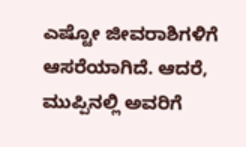ಎಷ್ಟೋ ಜೀವರಾಶಿಗಳಿಗೆ ಆಸರೆಯಾಗಿದೆ. ಆದರೆ, ಮುಪ್ಪಿನಲ್ಲಿ ಅವರಿಗೆ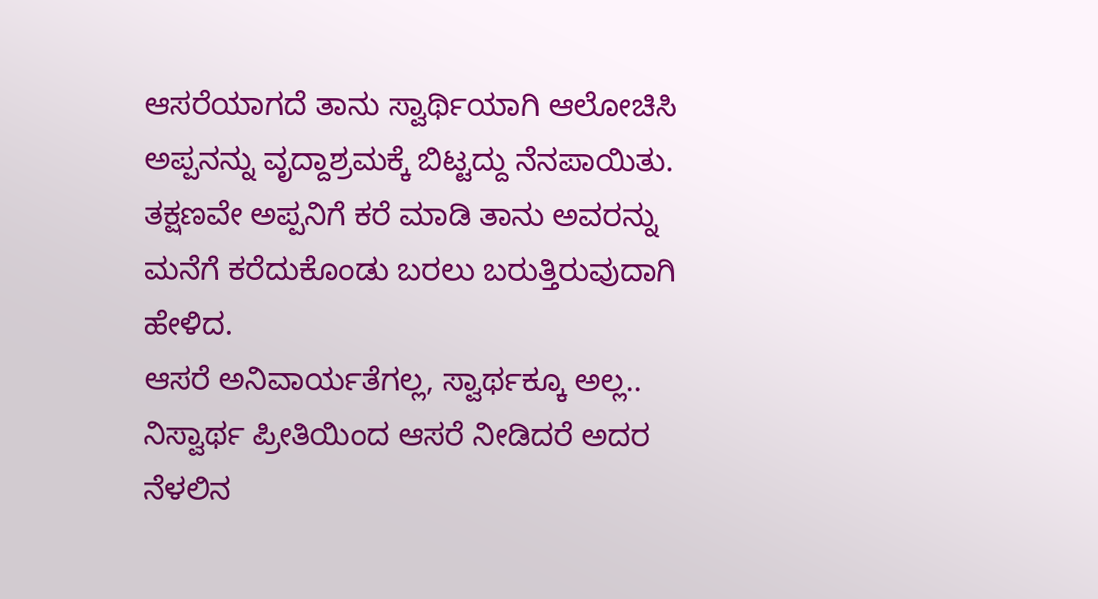ಆಸರೆಯಾಗದೆ ತಾನು ಸ್ವಾರ್ಥಿಯಾಗಿ ಆಲೋಚಿಸಿ ಅಪ್ಪನನ್ನು ವೃದ್ದಾಶ್ರಮಕ್ಕೆ ಬಿಟ್ಟದ್ದು ನೆನಪಾಯಿತು. ತಕ್ಷಣವೇ ಅಪ್ಪನಿಗೆ ಕರೆ ಮಾಡಿ ತಾನು ಅವರನ್ನು ಮನೆಗೆ ಕರೆದುಕೊಂಡು ಬರಲು ಬರುತ್ತಿರುವುದಾಗಿ ಹೇಳಿದ.
ಆಸರೆ ಅನಿವಾರ್ಯತೆಗಲ್ಲ, ಸ್ವಾರ್ಥಕ್ಕೂ ಅಲ್ಲ.. ನಿಸ್ವಾರ್ಥ ಪ್ರೀತಿಯಿಂದ ಆಸರೆ ನೀಡಿದರೆ ಅದರ ನೆಳಲಿನ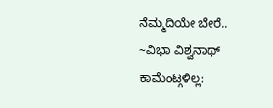ನೆಮ್ಮದಿಯೇ ಬೇರೆ..
~ವಿಭಾ ವಿಶ್ವನಾಥ್
ಕಾಮೆಂಟ್ಗಳಿಲ್ಲ: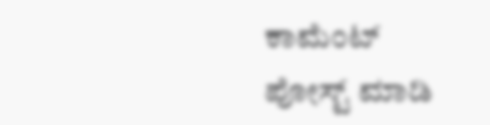ಕಾಮೆಂಟ್ ಪೋಸ್ಟ್ ಮಾಡಿ